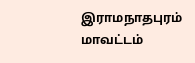இராமநாதபுரம் மாவட்டம்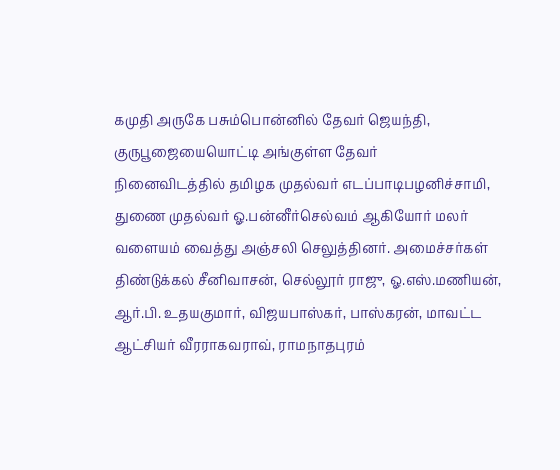கமுதி அருகே பசும்பொன்னில் தேவர் ஜெயந்தி, குருபூஜையையொட்டி அங்குள்ள தேவர்
நினைவிடத்தில் தமிழக முதல்வர் எடப்பாடிபழனிச்சாமி, துணை முதல்வர் ஓ.பன்னீர்செல்வம் ஆகியோர் மலர் வளையம் வைத்து அஞ்சலி செலுத்தினர். அமைச்சர்கள் திண்டுக்கல் சீனிவாசன், செல்லூர் ராஜு, ஓ.எஸ்.மணியன், ஆர்.பி. உதயகுமார், விஜயபாஸ்கர், பாஸ்கரன், மாவட்ட ஆட்சியர் வீரராகவராவ், ராமநாதபுரம்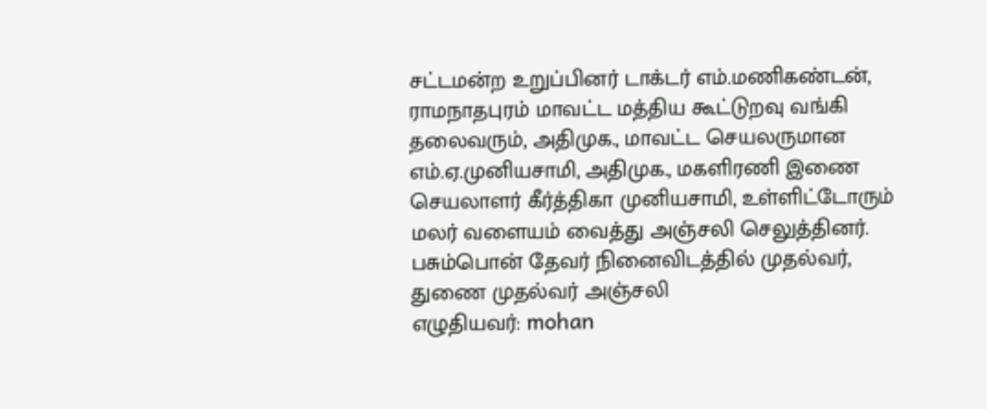சட்டமன்ற உறுப்பினர் டாக்டர் எம்.மணிகண்டன், ராமநாதபுரம் மாவட்ட மத்திய கூட்டுறவு வங்கி தலைவரும், அதிமுக., மாவட்ட செயலருமான எம்.ஏ.முனியசாமி, அதிமுக., மகளிரணி இணை செயலாளர் கீர்த்திகா முனியசாமி, உள்ளிட்டோரும் மலர் வளையம் வைத்து அஞ்சலி செலுத்தினர்.
பசும்பொன் தேவர் நினைவிடத்தில் முதல்வர், துணை முதல்வர் அஞ்சலி
எழுதியவர்: mohan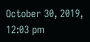October 30, 2019, 12:03 pm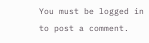You must be logged in to post a comment.